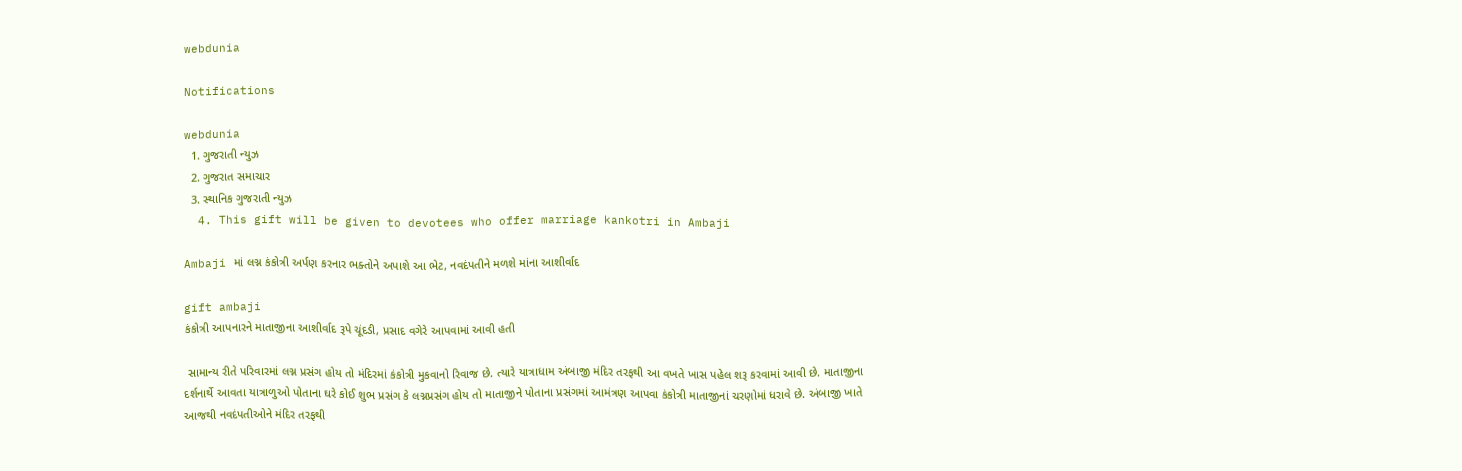webdunia

Notifications

webdunia
  1. ગુજરાતી ન્યુઝ
  2. ગુજરાત સમાચાર
  3. સ્થાનિક ગુજરાતી ન્યુઝ
  4. This gift will be given to devotees who offer marriage kankotri in Ambaji

Ambaji માં લગ્ન કંકોત્રી અર્પણ કરનાર ભક્તોને અપાશે આ ભેટ, નવદંપતીને મળશે માંના આશીર્વાદ

gift ambaji
કંકોત્રી આપનારને માતાજીના આશીર્વાદ રૂપે ચૂંદડી, પ્રસાદ વગેરે આપવામાં આવી હતી

 સામાન્ય રીતે પરિવારમાં લગ્ન પ્રસંગ હોય તો મંદિરમાં કંકોત્રી મુકવાનો રિવાજ છે. ત્યારે યાત્રાધામ અંબાજી મંદિર તરફથી આ વખતે ખાસ પહેલ શરૂ કરવામાં આવી છે. માતાજીના દર્શનાર્થે આવતા યાત્રાળુઓ પોતાના ઘરે કોઈ શુભ પ્રસંગ કે લગ્નપ્રસંગ હોય તો માતાજીને પોતાના પ્રસંગમાં આમંત્રણ આપવા કંકોત્રી માતાજીનાં ચરણોમાં ધરાવે છે. અંબાજી ખાતે આજથી નવદંપતીઓને મંદિર તરફથી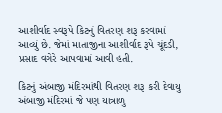આશીર્વાદ સ્વરૂપે કિટનું વિતરણ શરૂ કરવામાં આવ્યું છે. જેમાં માતાજીના આશીર્વાદ રૂપે ચૂંદડી, પ્રસાદ વગેરે આપવામાં આવી હતી.

કિટનું અંબાજી મંદિરમાંથી વિતરણ શરૂ કરી દેવાયુ
અંબાજી મંદિરમાં જે પણ યાત્રાળુ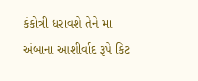કંકોત્રી ધરાવશે તેને મા અંબાના આશીર્વાદ રૂપે કિટ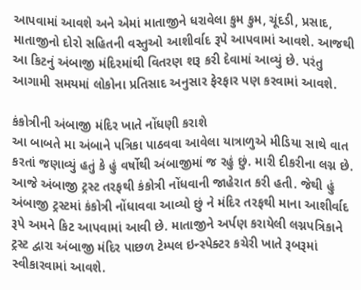આપવામાં આવશે અને એમાં માતાજીને ધરાવેલા કુમ કુમ, ચૂંદડી, પ્રસાદ, માતાજીનો દોરો સહિતની વસ્તુઓ આશીર્વાદ રૂપે આપવામાં આવશે. આજથી આ કિટનું અંબાજી મંદિરમાંથી વિતરણ શરૂ કરી દેવામાં આવ્યું છે. પરંતુ આગામી સમયમાં લોકોના પ્રતિસાદ અનુસાર ફેરફાર પણ કરવામાં આવશે.

કંકોત્રીની અંબાજી મંદિર ખાતે નોંધણી કરાશે
આ બાબતે મા અંબાને પત્રિકા પાઠવવા આવેલા યાત્રાળુએ મીડિયા સાથે વાત કરતાં જણાવ્યું હતું કે હું વર્ષોથી અંબાજીમાં જ રહું છું. મારી દીકરીના લગ્ન છે. આજે અંબાજી ટ્રસ્ટ તરફથી કંકોત્રી નોંધવાની જાહેરાત કરી હતી. જેથી હું અંબાજી ટ્રસ્ટમાં કંકોત્રી નોંધાવવા આવ્યો છું ને મંદિર તરફથી માના આશીર્વાદ રૂપે અમને કિટ આપવામાં આવી છે. માતાજીને અર્પણ કરાયેલી લગ્નપત્રિકાને ટ્રસ્ટ દ્વારા અંબાજી મંદિર પાછળ ટેમ્પલ ઇન્સ્પેક્ટર કચેરી ખાતે રૂબરૂમાં સ્વીકારવામાં આવશે.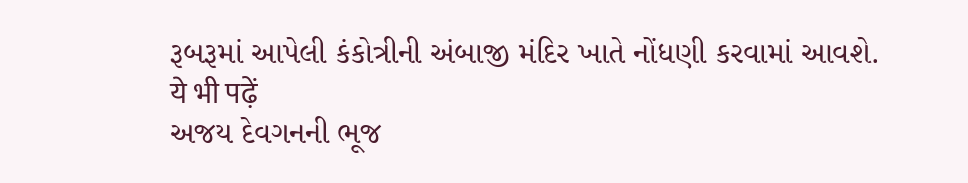રૂબરૂમાં આપેલી કંકોત્રીની અંબાજી મંદિર ખાતે નોંધણી કરવામાં આવશે.
ये भी पढ़ें
અજય દેવગનની ભૂજ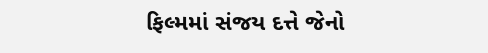ફિલ્મમાં સંજય દત્તે જેનો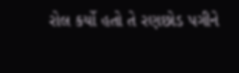રોલ કર્યો હતો તે રણછોડ પગીને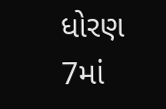ધોરણ 7માં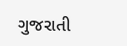ગુજરાતી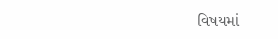વિષયમાં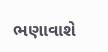ભણાવાશે